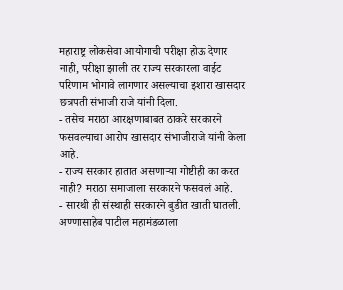महाराष्ट्र लोकसेवा आयोगाची परीक्षा होऊ देणार नाही, परीक्षा झाली तर राज्य सरकारला वाईट परिणाम भोगावे लागणार असल्याचा इशारा खासदार छत्रपती संभाजी राजे यांनी दिला.
- तसेच मराठा आरक्षणाबाबत ठाकरे सरकारने फसवल्याचा आरोप खासदार संभाजीराजे यांनी केला आहे.
- राज्य सरकार हातात असणाऱ्या गोष्टीही का करत नाही? मराठा समाजाला सरकारने फसवलं आहे.
- सारथी ही संस्थाही सरकारने बुडीत खाती घातली. अण्णासाहेब पाटील महामंडळाला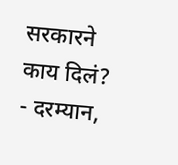सरकारने काय दिलं?
- दरम्यान,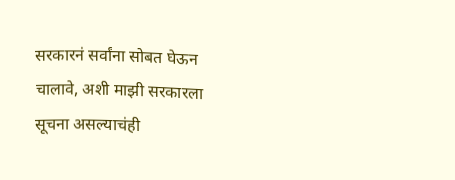सरकारनं सर्वांना सोबत घेऊन चालावे, अशी माझी सरकारला सूचना असल्याचंही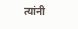त्यांनी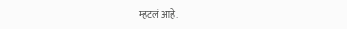म्हटलं आहे.